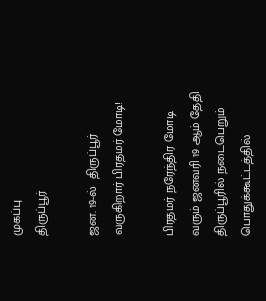முகப்பு
திருப்பூர்

ஜன. 19-ல்  திருப்பூர் வருகிறார் பிரதமர் மோடி!

பிரதமர் நரேந்திர மோடி வரும் ஜனவரி 19 ஆம் தேதி திருப்பூரில் நடைபெறும் பொதுக்கூட்டத்தில்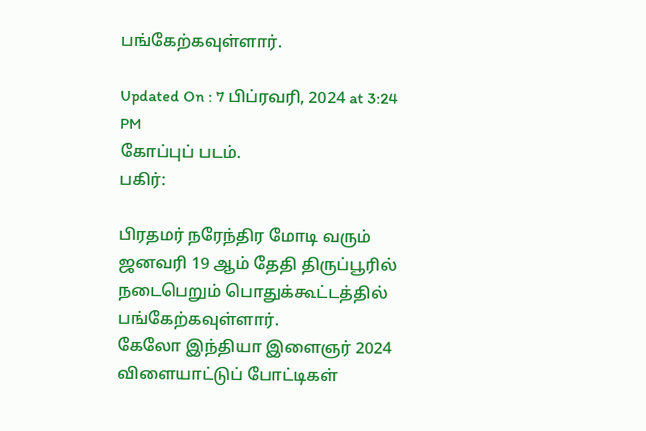பங்கேற்கவுள்ளார்.

Updated On : 7 பிப்ரவரி, 2024 at 3:24 PM
கோப்புப் படம்.
பகிர்:

பிரதமர் நரேந்திர மோடி வரும் ஜனவரி 19 ஆம் தேதி திருப்பூரில் நடைபெறும் பொதுக்கூட்டத்தில் பங்கேற்கவுள்ளார்.
கேலோ இந்தியா இளைஞர் 2024 விளையாட்டுப் போட்டிகள்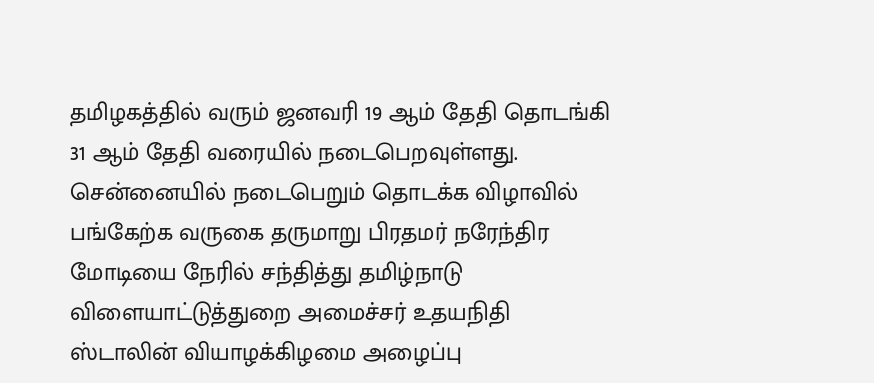தமிழகத்தில் வரும் ஜனவரி 19 ஆம் தேதி தொடங்கி 31 ஆம் தேதி வரையில் நடைபெறவுள்ளது. சென்னையில் நடைபெறும் தொடக்க விழாவில் பங்கேற்க வருகை தருமாறு பிரதமர் நரேந்திர மோடியை நேரில் சந்தித்து தமிழ்நாடு விளையாட்டுத்துறை அமைச்சர் உதயநிதி ஸ்டாலின் வியாழக்கிழமை அழைப்பு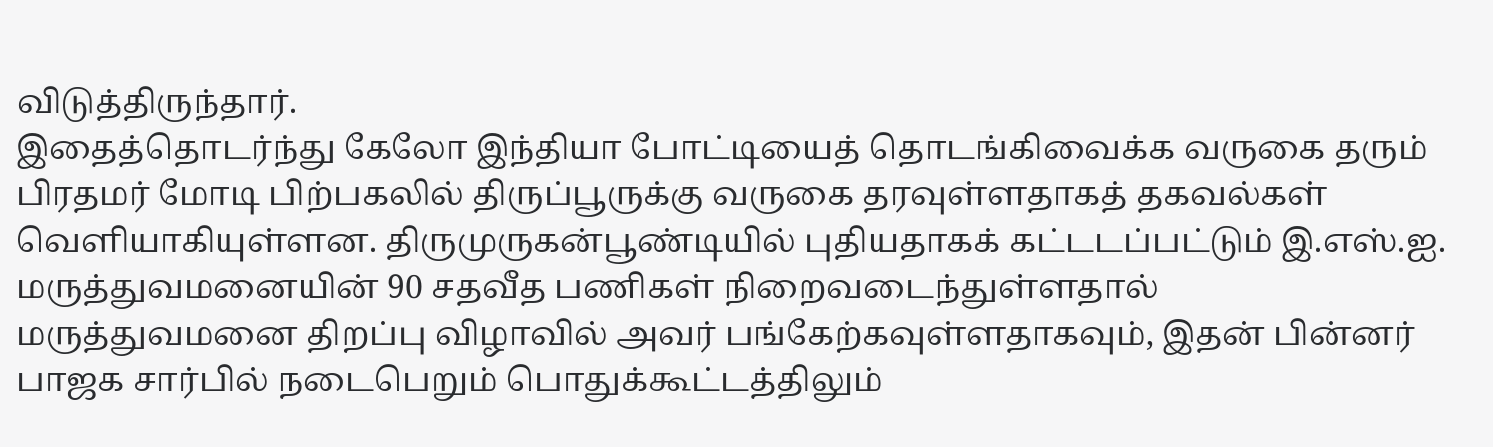விடுத்திருந்தார்.
இதைத்தொடர்ந்து கேலோ இந்தியா போட்டியைத் தொடங்கிவைக்க வருகை தரும் பிரதமர் மோடி பிற்பகலில் திருப்பூருக்கு வருகை தரவுள்ளதாகத் தகவல்கள் வெளியாகியுள்ளன. திருமுருகன்பூண்டியில் புதியதாகக் கட்டடப்பட்டும் இ.எஸ்.ஐ. மருத்துவமனையின் 90 சதவீத பணிகள் நிறைவடைந்துள்ளதால் மருத்துவமனை திறப்பு விழாவில் அவர் பங்கேற்கவுள்ளதாகவும், இதன் பின்னர் பாஜக சார்பில் நடைபெறும் பொதுக்கூட்டத்திலும்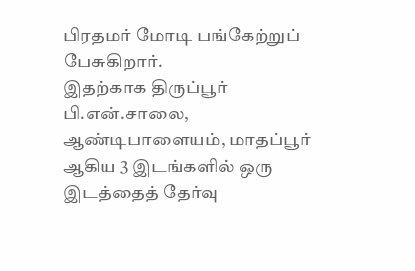பிரதமர் மோடி பங்கேற்றுப் பேசுகிறார்.
இதற்காக திருப்பூர் பி.என்.சாலை, ஆண்டிபாளையம், மாதப்பூர் ஆகிய 3 இடங்களில் ஒரு இடத்தைத் தேர்வு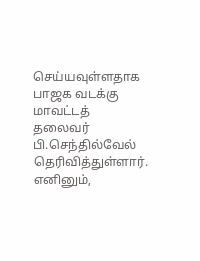செய்யவுள்ளதாக பாஜக வடக்கு மாவட்டத் தலைவர் பி.செந்தில்வேல் தெரிவித்துள்ளார். எனினும்,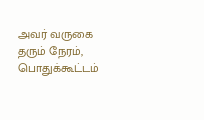அவர் வருகை தரும் நேரம், பொதுக்கூட்டம்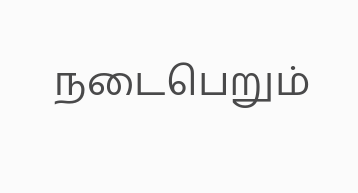நடைபெறும்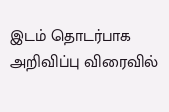இடம் தொடர்பாக அறிவிப்பு விரைவில்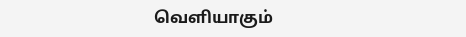வெளியாகும்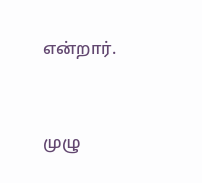என்றார்.


முழு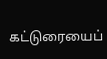கட்டுரையைப்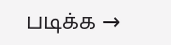படிக்க →